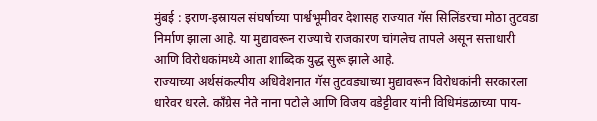मुंबई : इराण-इस्रायल संघर्षाच्या पार्श्वभूमीवर देशासह राज्यात गॅस सिलिंडरचा मोठा तुटवडा निर्माण झाला आहे. या मुद्यावरून राज्याचे राजकारण चांगलेच तापले असून सत्ताधारी आणि विरोधकांमध्ये आता शाब्दिक युद्ध सुरू झाले आहे.
राज्याच्या अर्थसंकल्पीय अधिवेशनात गॅस तुटवड्याच्या मुद्यावरून विरोधकांनी सरकारला धारेवर धरले. काँग्रेस नेते नाना पटोले आणि विजय वडेट्टीवार यांनी विधिमंडळाच्या पाय-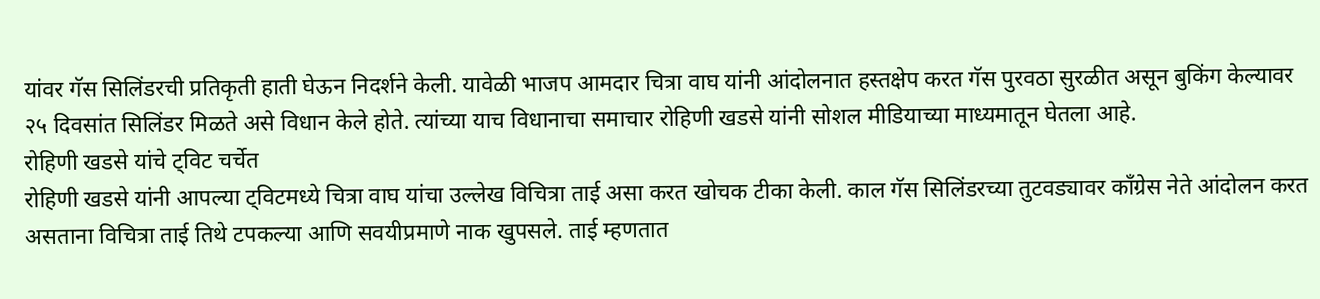यांवर गॅस सिलिंडरची प्रतिकृती हाती घेऊन निदर्शने केली. यावेळी भाजप आमदार चित्रा वाघ यांनी आंदोलनात हस्तक्षेप करत गॅस पुरवठा सुरळीत असून बुकिंग केल्यावर २५ दिवसांत सिलिंडर मिळते असे विधान केले होते. त्यांच्या याच विधानाचा समाचार रोहिणी खडसे यांनी सोशल मीडियाच्या माध्यमातून घेतला आहे.
रोहिणी खडसे यांचे ट्विट चर्चेत
रोहिणी खडसे यांनी आपल्या ट्विटमध्ये चित्रा वाघ यांचा उल्लेख विचित्रा ताई असा करत खोचक टीका केली. काल गॅस सिलिंडरच्या तुटवड्यावर काँग्रेस नेते आंदोलन करत असताना विचित्रा ताई तिथे टपकल्या आणि सवयीप्रमाणे नाक खुपसले. ताई म्हणतात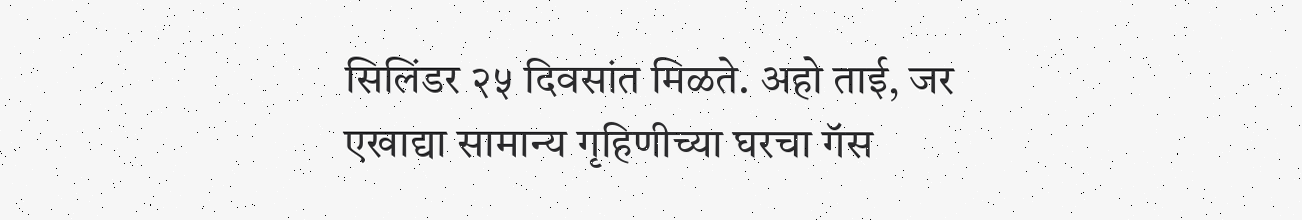सिलिंडर २५ दिवसांत मिळते. अहो ताई, जर एखाद्या सामान्य गृहिणीच्या घरचा गॅस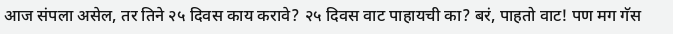आज संपला असेल, तर तिने २५ दिवस काय करावे? २५ दिवस वाट पाहायची का? बरं, पाहतो वाट! पण मग गॅस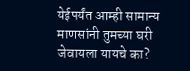येईपर्यंत आम्ही सामान्य माणसांनी तुमच्या घरी जेवायला यायचे का?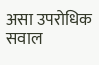असा उपरोधिक सवाल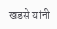खडसे यांनी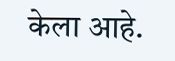केला आहे.